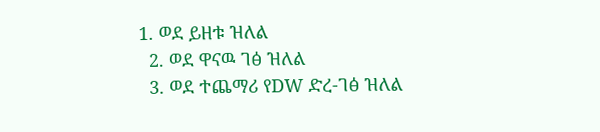1. ወደ ይዘቱ ዝለል
  2. ወደ ዋናዉ ገፅ ዝለል
  3. ወደ ተጨማሪ የDW ድረ-ገፅ ዝለል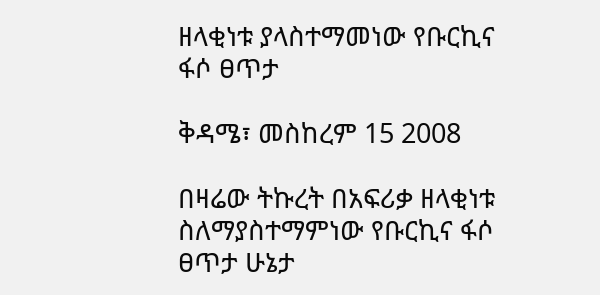ዘላቂነቱ ያላስተማመነው የቡርኪና ፋሶ ፀጥታ

ቅዳሜ፣ መስከረም 15 2008

በዛሬው ትኩረት በአፍሪቃ ዘላቂነቱ ስለማያስተማምነው የቡርኪና ፋሶ ፀጥታ ሁኔታ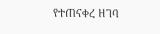የተጠናቀረ ዘገባ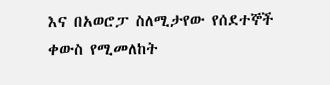እና በአወሮፓ ስለሚታየው የሰደተኞች ቀውስ የሚመለከት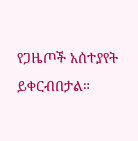የጋዜጦች አሰተያየት ይቀርብበታል።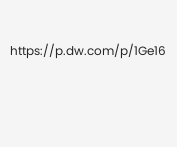https://p.dw.com/p/1Ge16